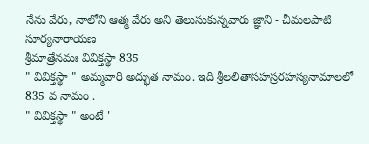నేను వేరు, నాలోని ఆత్మ వేరు అని తెలుసుకున్నవారు జ్ఞాని - చీమలపాటి సూర్యనారాయణ
శ్రీమాత్రేనమః వివిక్తస్థా 835
" వివిక్తస్థా " అమ్మవారి అద్భుత నామం. ఇది శ్రీలలితాసహస్రరహస్యనామాలలో 835 వ నామం .
" వివిక్తస్థా " అంటే '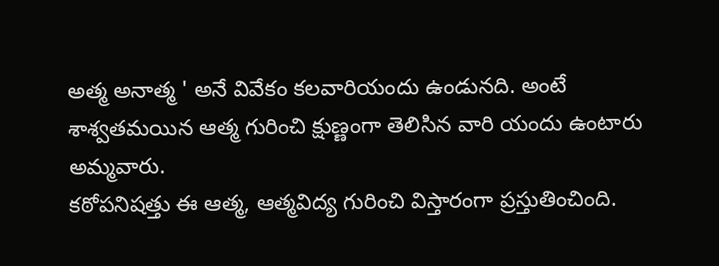అత్మ అనాత్మ ' అనే వివేకం కలవారియందు ఉండునది. అంటే శాశ్వతమయిన ఆత్మ గురించి క్షుణ్ణంగా తెలిసిన వారి యందు ఉంటారు అమ్మవారు.
కఠోపనిషత్తు ఈ ఆత్మ, ఆత్మవిద్య గురించి విస్తారంగా ప్రస్తుతించింది.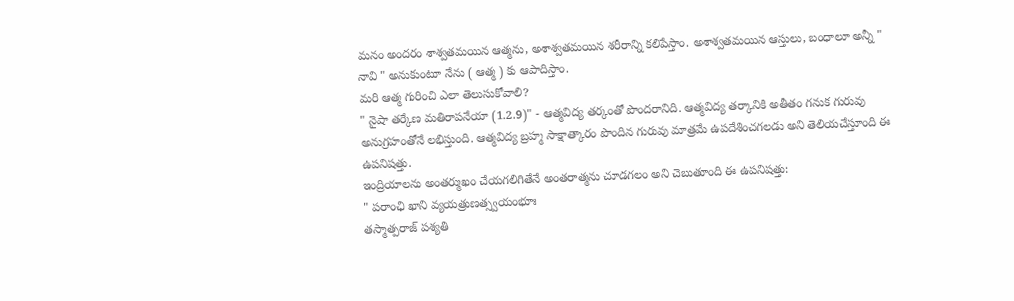మనం అందరం శాశ్వతమయిన ఆత్మను, అశాశ్వతమయిన శరీరాన్ని కలిపేస్తాం. అశాశ్వతమయిన ఆస్తులు, బంధాలూ అన్నీ " నావి " అనుకుంటూ నేను ( ఆత్మ ) కు ఆపాదిస్తాం.
మరి ఆత్మ గురించి ఎలా తెలుసుకోవాలి?
" నైషా తర్కేణ మతిరాపనేయా (1.2.9)" - ఆత్మవిద్య తర్కంతో పొందరానిది. ఆత్మవిద్య తర్కానికి అతీతం గనుక గురువు అనుగ్రహంతోనే లభిస్తుంది. ఆత్మవిద్య బ్రహ్మ సాక్షాత్కారం పొందిన గురువు మాత్రమే ఉపదేశించగలడు అని తెలియచేస్తూంది ఈ ఉపనిషత్తు.
ఇంద్రియాలను అంతర్ముఖం చేయగలిగితేనే అంతరాత్మను చూడగలం అని చెబుతూంది ఈ ఉపనిషత్తు:
" పరాంఛి ఖాని వ్యయత్రుణత్స్వయంభూః
తస్మాత్పరాజ్ పశ్యతి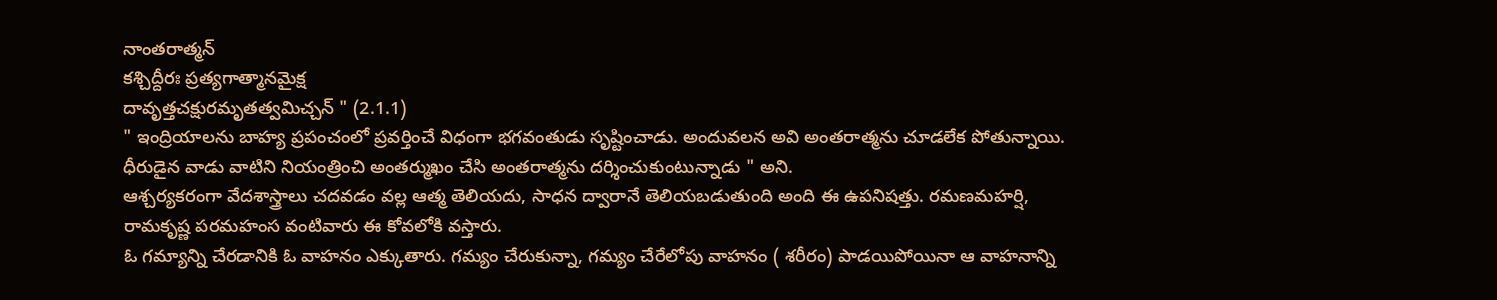నాంతరాత్మన్
కశ్చిద్దీరః ప్రత్యగాత్మానమైక్ష
దావృత్తచక్షురమృతత్వమిచ్చన్ " (2.1.1)
" ఇంద్రియాలను బాహ్య ప్రపంచంలో ప్రవర్తించే విధంగా భగవంతుడు సృష్టించాడు. అందువలన అవి అంతరాత్మను చూడలేక పోతున్నాయి. ధీరుడైన వాడు వాటిని నియంత్రించి అంతర్ముఖం చేసి అంతరాత్మను దర్శించుకుంటున్నాడు " అని.
ఆశ్చర్యకరంగా వేదశాస్త్రాలు చదవడం వల్ల ఆత్మ తెలియదు, సాధన ద్వారానే తెలియబడుతుంది అంది ఈ ఉపనిషత్తు. రమణమహర్షి, రామకృష్ణ పరమహంస వంటివారు ఈ కోవలోకి వస్తారు.
ఓ గమ్యాన్ని చేరడానికి ఓ వాహనం ఎక్కుతారు. గమ్యం చేరుకున్నా, గమ్యం చేరేలోపు వాహనం ( శరీరం) పాడయిపోయినా ఆ వాహనాన్ని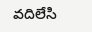వదిలేసి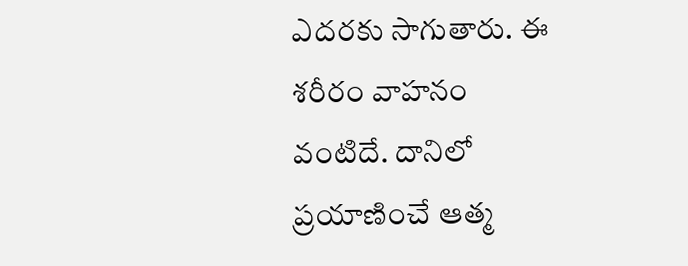ఎదరకు సాగుతారు. ఈ శరీరం వాహనం వంటిదే. దానిలో ప్రయాణించే ఆత్మ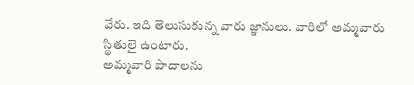వేరు. ఇది తెలుసుకున్న వారు జ్ఞానులు. వారిలో అమ్మవారు స్థితులై ఉంటారు.
అమ్మవారి పాదాలను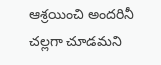ఆశ్రయించి అందరినీ చల్లగా చూడమని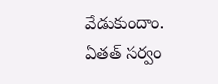వేడుకుందాం.
ఏతత్ సర్వం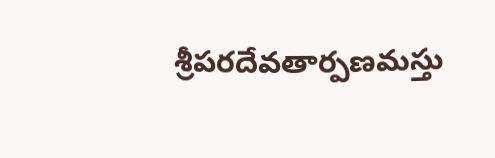శ్రీపరదేవతార్పణమస్తు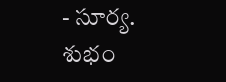- సూర్య.
శుభం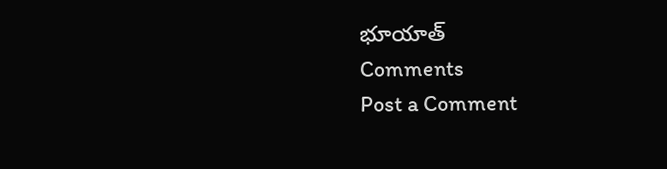భూయాత్
Comments
Post a Comment